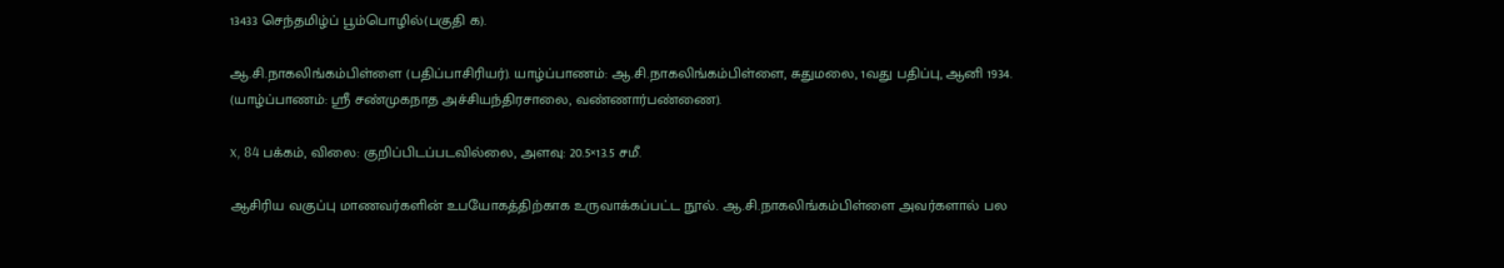13433 செந்தமிழ்ப் பூம்பொழில்(பகுதி க).

ஆ.சி.நாகலிங்கம்பிள்ளை (பதிப்பாசிரியர்). யாழ்ப்பாணம்: ஆ.சி.நாகலிங்கம்பிள்ளை, சுதுமலை, 1வது பதிப்பு, ஆனி 1934. (யாழ்ப்பாணம்: ஸ்ரீ சண்முகநாத அச்சியந்திரசாலை, வண்ணார்பண்ணை).

x, 84 பக்கம், விலை: குறிப்பிடப்படவில்லை, அளவு: 20.5×13.5 சமீ.

ஆசிரிய வகுப்பு மாணவர்களின் உபயோகத்திற்காக உருவாக்கப்பட்ட நூல். ஆ.சி.நாகலிங்கம்பிள்ளை அவர்களால் பல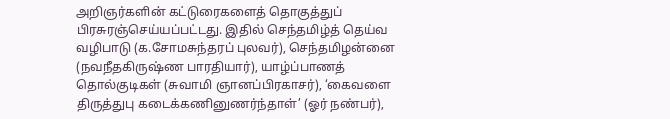அறிஞர்களின் கட்டுரைகளைத் தொகுத்துப் பிரசுரஞ்செய்யப்பட்டது. இதில் செந்தமிழ்த் தெய்வ வழிபாடு (க.சோமசுந்தரப் புலவர்), செந்தமிழன்னை (நவநீதகிருஷ்ண பாரதியார்), யாழ்ப்பாணத் தொல்குடிகள் (சுவாமி ஞானப்பிரகாசர்), ‘கைவளை திருத்துபு கடைக்கணினுணர்ந்தாள்’ (ஓர் நண்பர்),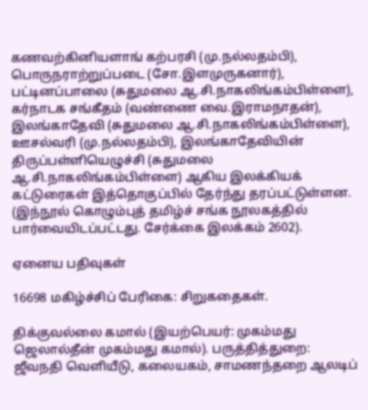கணவற்கினியளாங் கற்பரசி (மு.நல்லதம்பி), பொருநராற்றுப்படை (சோ.இளமுருகனார்), பட்டினப்பாலை (சுதுமலை ஆ.சி.நாகலிங்கம்பிள்ளை), கர்நாடக சங்கீதம் (வண்ணை வை.இராமநாதன்), இலங்காதேவி (சுதுமலை ஆ.சி.நாகலிங்கம்பிள்ளை), ஊசல்வரி (மு.நல்லதம்பி), இலங்காதேவியின் திருப்பள்ளியெழுச்சி (சுதுமலை ஆ.சி.நாகலிங்கம்பிள்ளை) ஆகிய இலக்கியக் கட்டுரைகள் இத்தொகுப்பில் தேர்ந்து தரப்பட்டுள்ளன. (இந்நூல் கொழும்புத் தமிழ்ச் சங்க நூலகத்தில் பார்வையிடப்பட்டது. சேர்க்கை இலக்கம் 2602).

ஏனைய பதிவுகள்

16698 மகிழ்ச்சிப் பேரிகை: சிறுகதைகள்.

திக்குவல்லை கமால் (இயற்பெயர்: முகம்மது ஜெலால்தீன் முகம்மது கமால்). பருத்தித்துறை: ஜீவநதி வெளியீடு, கலையகம், சாமணந்தறை ஆலடிப்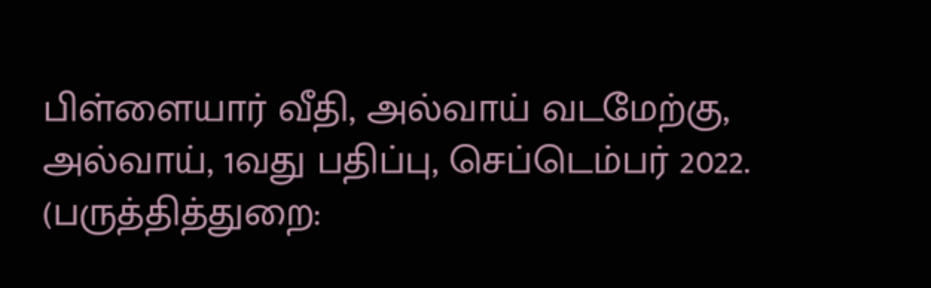பிள்ளையார் வீதி, அல்வாய் வடமேற்கு, அல்வாய், 1வது பதிப்பு, செப்டெம்பர் 2022. (பருத்தித்துறை: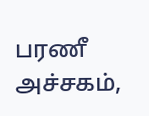பரணீ அச்சகம்,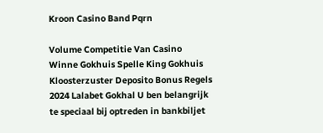Kroon Casino Band Pqrn

Volume Competitie Van Casino Winne Gokhuis Spelle King Gokhuis Kloosterzuster Deposito Bonus Regels 2024 Lalabet Gokhal U ben belangrijk te speciaal bij optreden in bankbiljet